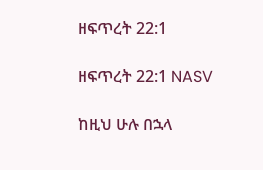ዘፍጥረት 22:1

ዘፍጥረት 22:1 NASV

ከዚህ ሁሉ በኋላ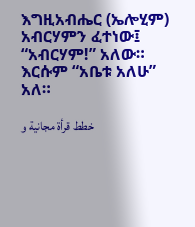እግዚአብሔር (ኤሎሂም) አብርሃምን ፈተነው፤ “አብርሃም!” አለው። እርሱም “አቤቱ አለሁ” አለ።

خطط قرأة مجانية و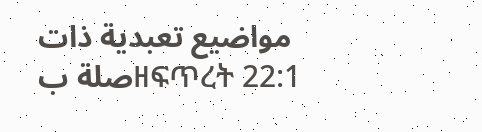مواضيع تعبدية ذات صلة بዘፍጥረት 22:1